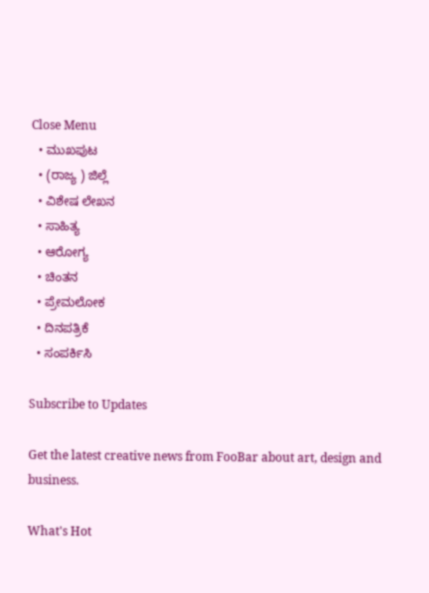Close Menu
  • ಮುಖಪುಟ
  • (ರಾಜ್ಯ ) ಜಿಲ್ಲೆ
  • ವಿಶೇಷ ಲೇಖನ
  • ಸಾಹಿತ್ಯ
  • ಆರೋಗ್ಯ
  • ಚಿಂತನ
  • ಪ್ರೇಮಲೋಕ
  • ದಿನಪತ್ರಿಕೆ
  • ಸಂಪರ್ಕಿಸಿ

Subscribe to Updates

Get the latest creative news from FooBar about art, design and business.

What's Hot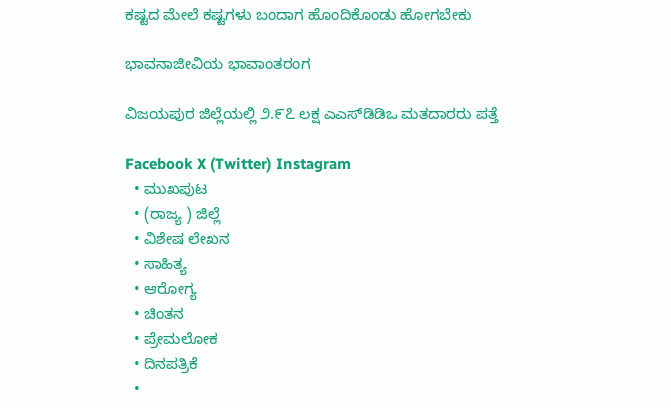ಕಷ್ಟದ ಮೇಲೆ ಕಷ್ಟಗಳು ಬಂದಾಗ ಹೊಂದಿಕೊಂಡು ಹೋಗಬೇಕು

ಭಾವನಾಜೀವಿಯ ಭಾವಾಂತರಂಗ

ವಿಜಯಪುರ ಜಿಲ್ಲೆಯಲ್ಲಿ ೨.೯೭ ಲಕ್ಷ ಎಎಸ್‌ಡಿಡಿಒ ಮತದಾರರು ಪತ್ತೆ

Facebook X (Twitter) Instagram
  • ಮುಖಪುಟ
  • (ರಾಜ್ಯ ) ಜಿಲ್ಲೆ
  • ವಿಶೇಷ ಲೇಖನ
  • ಸಾಹಿತ್ಯ
  • ಆರೋಗ್ಯ
  • ಚಿಂತನ
  • ಪ್ರೇಮಲೋಕ
  • ದಿನಪತ್ರಿಕೆ
  •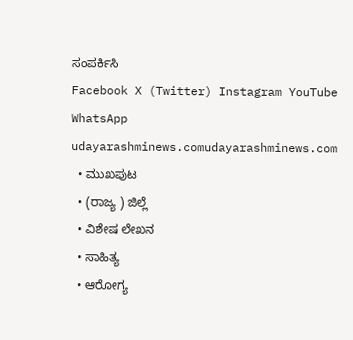ಸಂಪರ್ಕಿಸಿ
Facebook X (Twitter) Instagram YouTube WhatsApp
udayarashminews.comudayarashminews.com
  • ಮುಖಪುಟ
  • (ರಾಜ್ಯ ) ಜಿಲ್ಲೆ
  • ವಿಶೇಷ ಲೇಖನ
  • ಸಾಹಿತ್ಯ
  • ಆರೋಗ್ಯ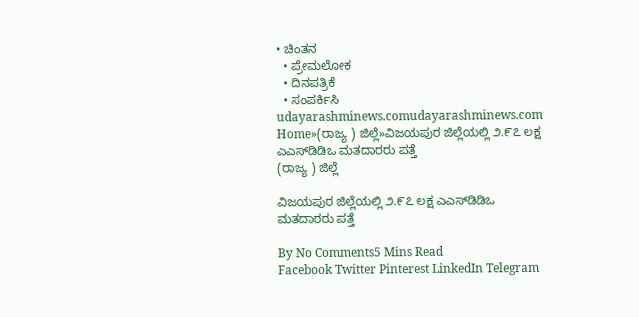• ಚಿಂತನ
  • ಪ್ರೇಮಲೋಕ
  • ದಿನಪತ್ರಿಕೆ
  • ಸಂಪರ್ಕಿಸಿ
udayarashminews.comudayarashminews.com
Home»(ರಾಜ್ಯ ) ಜಿಲ್ಲೆ»ವಿಜಯಪುರ ಜಿಲ್ಲೆಯಲ್ಲಿ ೨.೯೭ ಲಕ್ಷ ಎಎಸ್‌ಡಿಡಿಒ ಮತದಾರರು ಪತ್ತೆ
(ರಾಜ್ಯ ) ಜಿಲ್ಲೆ

ವಿಜಯಪುರ ಜಿಲ್ಲೆಯಲ್ಲಿ ೨.೯೭ ಲಕ್ಷ ಎಎಸ್‌ಡಿಡಿಒ ಮತದಾರರು ಪತ್ತೆ

By No Comments5 Mins Read
Facebook Twitter Pinterest LinkedIn Telegram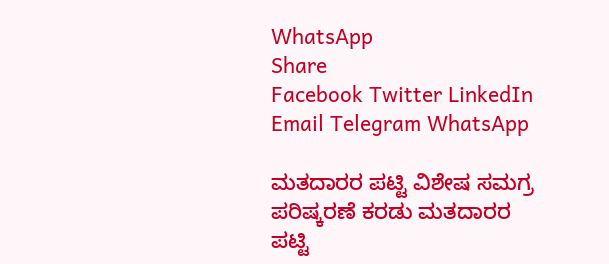WhatsApp
Share
Facebook Twitter LinkedIn Email Telegram WhatsApp

ಮತದಾರರ ಪಟ್ಟಿ ವಿಶೇಷ ಸಮಗ್ರ ಪರಿಷ್ಕರಣೆ ಕರಡು ಮತದಾರರ ಪಟ್ಟಿ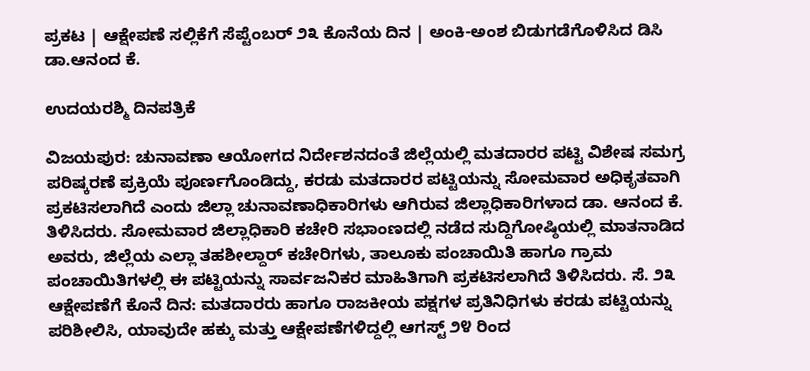ಪ್ರಕಟ | ಆಕ್ಷೇಪಣೆ ಸಲ್ಲಿಕೆಗೆ ಸೆಪ್ಟೆಂಬರ್ ೨೩ ಕೊನೆಯ ದಿನ | ಅಂಕಿ-ಅಂಶ ಬಿಡುಗಡೆಗೊಳಿಸಿದ ಡಿಸಿ ಡಾ.ಆನಂದ ಕೆ.

ಉದಯರಶ್ಮಿ ದಿನಪತ್ರಿಕೆ

ವಿಜಯಪುರ: ಚುನಾವಣಾ ಆಯೋಗದ ನಿರ್ದೇಶನದಂತೆ ಜಿಲ್ಲೆಯಲ್ಲಿ ಮತದಾರರ ಪಟ್ಟಿ ವಿಶೇಷ ಸಮಗ್ರ ಪರಿಷ್ಕರಣೆ ಪ್ರಕ್ರಿಯೆ ಪೂರ್ಣಗೊಂಡಿದ್ದು, ಕರಡು ಮತದಾರರ ಪಟ್ಟಿಯನ್ನು ಸೋಮವಾರ ಅಧಿಕೃತವಾಗಿ ಪ್ರಕಟಿಸಲಾಗಿದೆ ಎಂದು ಜಿಲ್ಲಾ ಚುನಾವಣಾಧಿಕಾರಿಗಳು ಆಗಿರುವ ಜಿಲ್ಲಾಧಿಕಾರಿಗಳಾದ ಡಾ. ಆನಂದ ಕೆ. ತಿಳಿಸಿದರು. ಸೋಮವಾರ ಜಿಲ್ಲಾಧಿಕಾರಿ ಕಚೇರಿ ಸಭಾಂಣದಲ್ಲಿ ನಡೆದ ಸುದ್ದಿಗೋಷ್ಠಿಯಲ್ಲಿ ಮಾತನಾಡಿದ ಅವರು, ಜಿಲ್ಲೆಯ ಎಲ್ಲಾ ತಹಶೀಲ್ದಾರ್ ಕಚೇರಿಗಳು, ತಾಲೂಕು ಪಂಚಾಯಿತಿ ಹಾಗೂ ಗ್ರಾಮ ಪಂಚಾಯಿತಿಗಳಲ್ಲಿ ಈ ಪಟ್ಟಿಯನ್ನು ಸಾರ್ವಜನಿಕರ ಮಾಹಿತಿಗಾಗಿ ಪ್ರಕಟಿಸಲಾಗಿದೆ ತಿಳಿಸಿದರು. ಸೆ. ೨೩ ಆಕ್ಷೇಪಣೆಗೆ ಕೊನೆ ದಿನ: ಮತದಾರರು ಹಾಗೂ ರಾಜಕೀಯ ಪಕ್ಷಗಳ ಪ್ರತಿನಿಧಿಗಳು ಕರಡು ಪಟ್ಟಿಯನ್ನು ಪರಿಶೀಲಿಸಿ, ಯಾವುದೇ ಹಕ್ಕು ಮತ್ತು ಆಕ್ಷೇಪಣೆಗಳಿದ್ದಲ್ಲಿ ಆಗಸ್ಟ್ ೨೪ ರಿಂದ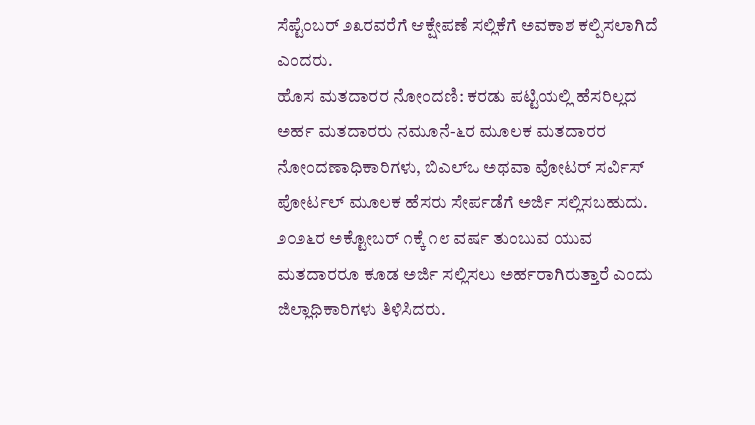ಸೆಪ್ಟೆಂಬರ್ ೨೩ರವರೆಗೆ ಆಕ್ಷೇಪಣೆ ಸಲ್ಲಿಕೆಗೆ ಅವಕಾಶ ಕಲ್ಪಿಸಲಾಗಿದೆ ಎಂದರು.
ಹೊಸ ಮತದಾರರ ನೋಂದಣಿ: ಕರಡು ಪಟ್ಟಿಯಲ್ಲಿ ಹೆಸರಿಲ್ಲದ ಅರ್ಹ ಮತದಾರರು ನಮೂನೆ-೬ರ ಮೂಲಕ ಮತದಾರರ ನೋಂದಣಾಧಿಕಾರಿಗಳು, ಬಿಎಲ್‌ಒ ಅಥವಾ ವೋಟರ್ ಸರ್ವಿಸ್ ಪೋರ್ಟಲ್ ಮೂಲಕ ಹೆಸರು ಸೇರ್ಪಡೆಗೆ ಅರ್ಜಿ ಸಲ್ಲಿಸಬಹುದು. ೨೦೨೬ರ ಅಕ್ಟೋಬರ್ ೧ಕ್ಕೆ ೧೮ ವರ್ಷ ತುಂಬುವ ಯುವ ಮತದಾರರೂ ಕೂಡ ಅರ್ಜಿ ಸಲ್ಲಿಸಲು ಅರ್ಹರಾಗಿರುತ್ತಾರೆ ಎಂದು ಜಿಲ್ಲಾಧಿಕಾರಿಗಳು ತಿಳಿಸಿದರು.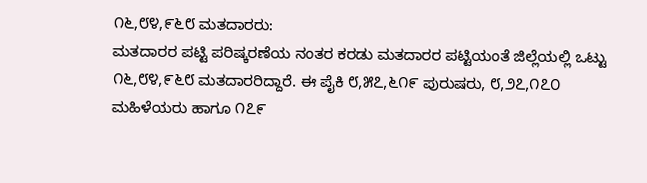೧೬,೮೪,೯೬೮ ಮತದಾರರು:
ಮತದಾರರ ಪಟ್ಟಿ ಪರಿಷ್ಕರಣೆಯ ನಂತರ ಕರಡು ಮತದಾರರ ಪಟ್ಟಿಯಂತೆ ಜಿಲ್ಲೆಯಲ್ಲಿ ಒಟ್ಟು ೧೬,೮೪,೯೬೮ ಮತದಾರರಿದ್ದಾರೆ. ಈ ಪೈಕಿ ೮,೫೭,೬೧೯ ಪುರುಷರು, ೮,೨೭,೧೭೦ ಮಹಿಳೆಯರು ಹಾಗೂ ೧೭೯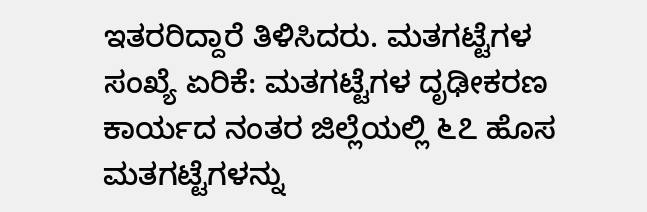ಇತರರಿದ್ದಾರೆ ತಿಳಿಸಿದರು. ಮತಗಟ್ಟೆಗಳ ಸಂಖ್ಯೆ ಏರಿಕೆ: ಮತಗಟ್ಟೆಗಳ ದೃಢೀಕರಣ ಕಾರ್ಯದ ನಂತರ ಜಿಲ್ಲೆಯಲ್ಲಿ ೬೭ ಹೊಸ ಮತಗಟ್ಟೆಗಳನ್ನು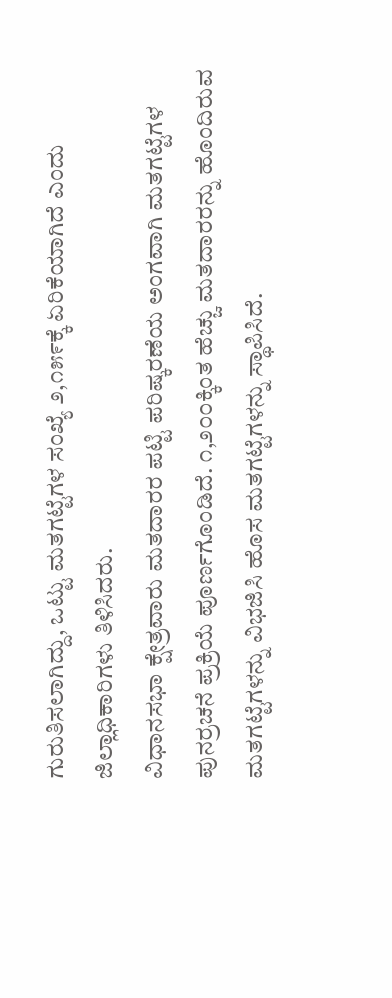ಗುರುತಿಸಲಾಗಿದ್ದು, ಒಟ್ಟು ಮತಗಟ್ಟೆಗಳ ಸಂಖ್ಯೆ ೨,೧೫೯ಕ್ಕೆ ಏರಿಕೆಯಾಗಿದೆ ಎಂದು ಜಿಲ್ಲಾಧಿಕಾರಿಗಳು ತಿಳಿಸಿದರು.
ವಿಧಾನಸಭಾ ಕ್ಷೇತ್ರವಾರು ಮತದಾರರ ಪಟ್ಟಿ ಪರಿಷ್ಕರಣೆಯ ಅಂಗವಾಗಿ ಮತಗಟ್ಟೆಗಳ ಪುನರ್ರಚನೆ ಪ್ರಕ್ರಿಯೆ ಪೂರ್ಣಗೊಂಡಿದೆ. ೧,೨೦೦ಕ್ಕಿಂತ ಹೆಚ್ಚು ಮತದಾರರನ್ನು ಹೊಂದಿರುವ ಮತಗಟ್ಟೆಗಳನ್ನು ವಿಭಜಿಸಿ ಹೊಸ ಮತಗಟ್ಟೆಗಳನ್ನು ಸ್ಥಾಪಿಸಿದೆ.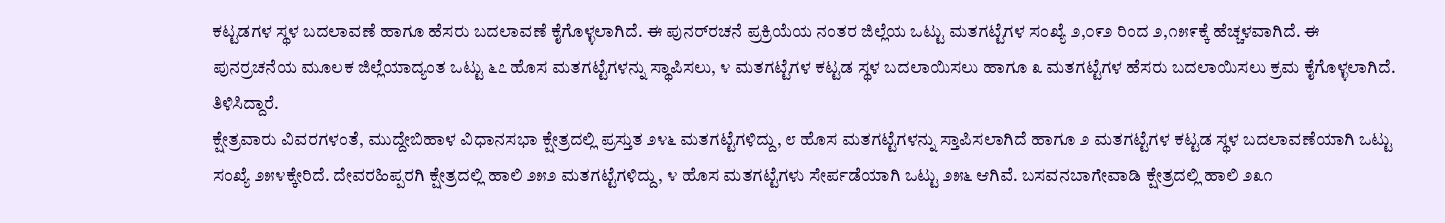ಕಟ್ಟಡಗಳ ಸ್ಥಳ ಬದಲಾವಣೆ ಹಾಗೂ ಹೆಸರು ಬದಲಾವಣೆ ಕೈಗೊಳ್ಳಲಾಗಿದೆ. ಈ ಪುನರ್‌ರಚನೆ ಪ್ರಕ್ರಿಯೆಯ ನಂತರ ಜಿಲ್ಲೆಯ ಒಟ್ಟು ಮತಗಟ್ಟೆಗಳ ಸಂಖ್ಯೆ ೨,೦೯೨ ರಿಂದ ೨,೧೫೯ಕ್ಕೆ ಹೆಚ್ಚಳವಾಗಿದೆ. ಈ ಪುನರ್ರಚನೆಯ ಮೂಲಕ ಜಿಲ್ಲೆಯಾದ್ಯಂತ ಒಟ್ಟು ೬೭ ಹೊಸ ಮತಗಟ್ಟೆಗಳನ್ನು ಸ್ಥಾಪಿಸಲು, ೪ ಮತಗಟ್ಟೆಗಳ ಕಟ್ಟಡ ಸ್ಥಳ ಬದಲಾಯಿಸಲು ಹಾಗೂ ೩ ಮತಗಟ್ಟೆಗಳ ಹೆಸರು ಬದಲಾಯಿಸಲು ಕ್ರಮ ಕೈಗೊಳ್ಳಲಾಗಿದೆ. ತಿಳಿಸಿದ್ದಾರೆ.
ಕ್ಷೇತ್ರವಾರು ವಿವರಗಳಂತೆ, ಮುದ್ದೇಬಿಹಾಳ ವಿಧಾನಸಭಾ ಕ್ಷೇತ್ರದಲ್ಲಿ ಪ್ರಸ್ತುತ ೨೪೬ ಮತಗಟ್ಟೆಗಳಿದ್ದು, ೮ ಹೊಸ ಮತಗಟ್ಟೆಗಳನ್ನು ಸ್ತಾಪಿಸಲಾಗಿದೆ ಹಾಗೂ ೨ ಮತಗಟ್ಟೆಗಳ ಕಟ್ಟಡ ಸ್ಥಳ ಬದಲಾವಣೆಯಾಗಿ ಒಟ್ಟು ಸಂಖ್ಯೆ ೨೫೪ಕ್ಕೇರಿದೆ. ದೇವರಹಿಪ್ಪರಗಿ ಕ್ಷೇತ್ರದಲ್ಲಿ ಹಾಲಿ ೨೫೨ ಮತಗಟ್ಟೆಗಳಿದ್ದು, ೪ ಹೊಸ ಮತಗಟ್ಟೆಗಳು ಸೇರ್ಪಡೆಯಾಗಿ ಒಟ್ಟು ೨೫೬ ಆಗಿವೆ. ಬಸವನಬಾಗೇವಾಡಿ ಕ್ಷೇತ್ರದಲ್ಲಿ ಹಾಲಿ ೨೩೧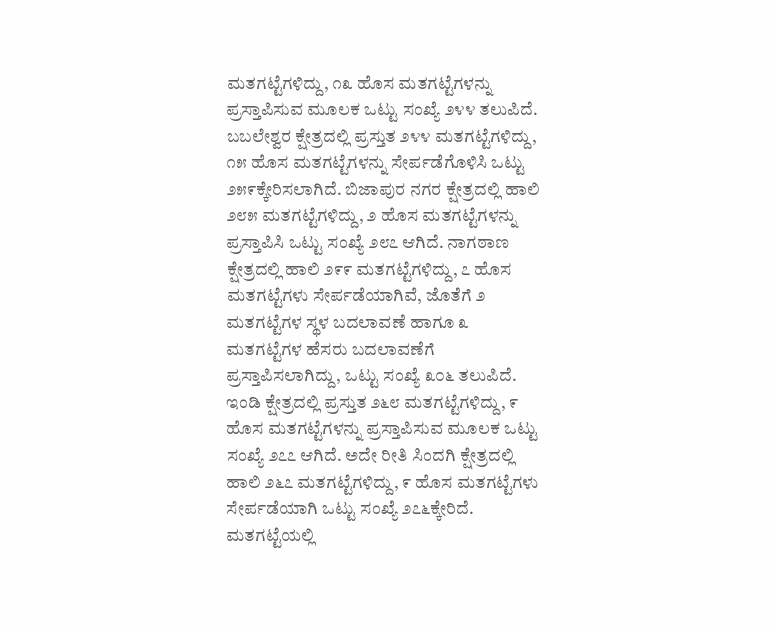ಮತಗಟ್ಟೆಗಳಿದ್ದು, ೧೩ ಹೊಸ ಮತಗಟ್ಟೆಗಳನ್ನು ಪ್ರಸ್ತಾಪಿಸುವ ಮೂಲಕ ಒಟ್ಟು ಸಂಖ್ಯೆ ೨೪೪ ತಲುಪಿದೆ. ಬಬಲೇಶ್ವರ ಕ್ಷೇತ್ರದಲ್ಲಿ ಪ್ರಸ್ತುತ ೨೪೪ ಮತಗಟ್ಟೆಗಳಿದ್ದು, ೧೫ ಹೊಸ ಮತಗಟ್ಟೆಗಳನ್ನು ಸೇರ್ಪಡೆಗೊಳಿಸಿ ಒಟ್ಟು ೨೫೯ಕ್ಕೇರಿಸಲಾಗಿದೆ. ಬಿಜಾಪುರ ನಗರ ಕ್ಷೇತ್ರದಲ್ಲಿ ಹಾಲಿ ೨೮೫ ಮತಗಟ್ಟೆಗಳಿದ್ದು, ೨ ಹೊಸ ಮತಗಟ್ಟೆಗಳನ್ನು ಪ್ರಸ್ತಾಪಿಸಿ ಒಟ್ಟು ಸಂಖ್ಯೆ ೨೮೭ ಆಗಿದೆ. ನಾಗಠಾಣ ಕ್ಷೇತ್ರದಲ್ಲಿ ಹಾಲಿ ೨೯೯ ಮತಗಟ್ಟೆಗಳಿದ್ದು, ೭ ಹೊಸ ಮತಗಟ್ಟೆಗಳು ಸೇರ್ಪಡೆಯಾಗಿವೆ, ಜೊತೆಗೆ ೨ ಮತಗಟ್ಟೆಗಳ ಸ್ಥಳ ಬದಲಾವಣೆ ಹಾಗೂ ೩ ಮತಗಟ್ಟೆಗಳ ಹೆಸರು ಬದಲಾವಣೆಗೆ ಪ್ರಸ್ತಾಪಿಸಲಾಗಿದ್ದು, ಒಟ್ಟು ಸಂಖ್ಯೆ ೩೦೬ ತಲುಪಿದೆ. ಇಂಡಿ ಕ್ಷೇತ್ರದಲ್ಲಿ ಪ್ರಸ್ತುತ ೨೬೮ ಮತಗಟ್ಟೆಗಳಿದ್ದು, ೯ ಹೊಸ ಮತಗಟ್ಟೆಗಳನ್ನು ಪ್ರಸ್ತಾಪಿಸುವ ಮೂಲಕ ಒಟ್ಟು ಸಂಖ್ಯೆ ೨೭೭ ಆಗಿದೆ. ಅದೇ ರೀತಿ ಸಿಂದಗಿ ಕ್ಷೇತ್ರದಲ್ಲಿ ಹಾಲಿ ೨೬೭ ಮತಗಟ್ಟೆಗಳಿದ್ದು, ೯ ಹೊಸ ಮತಗಟ್ಟೆಗಳು ಸೇರ್ಪಡೆಯಾಗಿ ಒಟ್ಟು ಸಂಖ್ಯೆ ೨೭೬ಕ್ಕೇರಿದೆ. ಮತಗಟ್ಟೆಯಲ್ಲಿ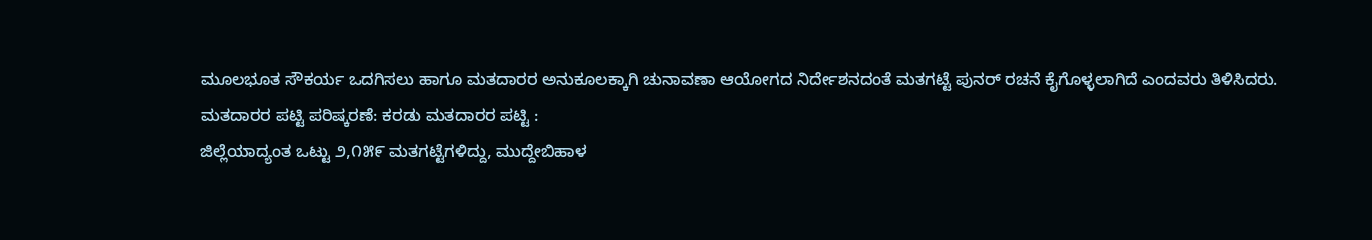ಮೂಲಭೂತ ಸೌಕರ್ಯ ಒದಗಿಸಲು ಹಾಗೂ ಮತದಾರರ ಅನುಕೂಲಕ್ಕಾಗಿ ಚುನಾವಣಾ ಆಯೋಗದ ನಿರ್ದೇಶನದಂತೆ ಮತಗಟ್ಟೆ ಪುನರ್ ರಚನೆ ಕೈಗೊಳ್ಳಲಾಗಿದೆ ಎಂದವರು ತಿಳಿಸಿದರು.
ಮತದಾರರ ಪಟ್ಟಿ ಪರಿಷ್ಕರಣೆ: ಕರಡು ಮತದಾರರ ಪಟ್ಟಿ :
ಜಿಲ್ಲೆಯಾದ್ಯಂತ ಒಟ್ಟು ೨,೧೫೯ ಮತಗಟ್ಟೆಗಳಿದ್ದು, ಮುದ್ದೇಬಿಹಾಳ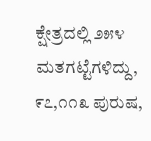ಕ್ಷೇತ್ರದಲ್ಲಿ ೨೫೪ ಮತಗಟ್ಟೆಗಳಿದ್ದು, ೯೭,೧೧೩ ಪುರುಷ,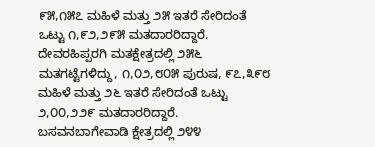೯೫,೧೫೭ ಮಹಿಳೆ ಮತ್ತು ೨೫ ಇತರೆ ಸೇರಿದಂತೆ ಒಟ್ಟು ೧,೯೨,೨೯೫ ಮತದಾರರಿದ್ದಾರೆ. ದೇವರಹಿಪ್ಪರಗಿ ಮತಕ್ಷೇತ್ರದಲ್ಲಿ ೨೫೬ ಮತಗಟ್ಟೆಗಳಿದ್ದು, ೧,೦೨,೮೦೫ ಪುರುಷ, ೯೭,೩೯೮ ಮಹಿಳೆ ಮತ್ತು ೨೬ ಇತರೆ ಸೇರಿದಂತೆ ಒಟ್ಟು ೨,೦೦,೨೨೯ ಮತದಾರರಿದ್ದಾರೆ. ಬಸವನಬಾಗೇವಾಡಿ ಕ್ಷೇತ್ರದಲ್ಲಿ ೨೪೪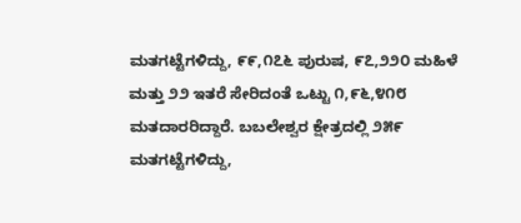ಮತಗಟ್ಟೆಗಳಿದ್ದು, ೯೯,೧೭೬ ಪುರುಷ, ೯೭,೨೨೦ ಮಹಿಳೆ ಮತ್ತು ೨೨ ಇತರೆ ಸೇರಿದಂತೆ ಒಟ್ಟು ೧,೯೬,೪೧೮ ಮತದಾರರಿದ್ದಾರೆ. ಬಬಲೇಶ್ವರ ಕ್ಷೇತ್ರದಲ್ಲಿ ೨೫೯ ಮತಗಟ್ಟೆಗಳಿದ್ದು,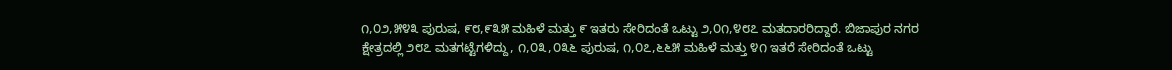೧,೦೨,೫೪೩ ಪುರುಷ, ೯೮,೯೩೫ ಮಹಿಳೆ ಮತ್ತು ೯ ಇತರು ಸೇರಿದಂತೆ ಒಟ್ಟು ೨,೦೧,೪೮೭ ಮತದಾರರಿದ್ದಾರೆ. ಬಿಜಾಪುರ ನಗರ ಕ್ಷೇತ್ರದಲ್ಲಿ ೨೮೭ ಮತಗಟ್ಟೆಗಳಿದ್ದು, ೧,೦೩,೦೩೬ ಪುರುಷ, ೧,೦೭,೬೬೫ ಮಹಿಳೆ ಮತ್ತು ೪೧ ಇತರೆ ಸೇರಿದಂತೆ ಒಟ್ಟು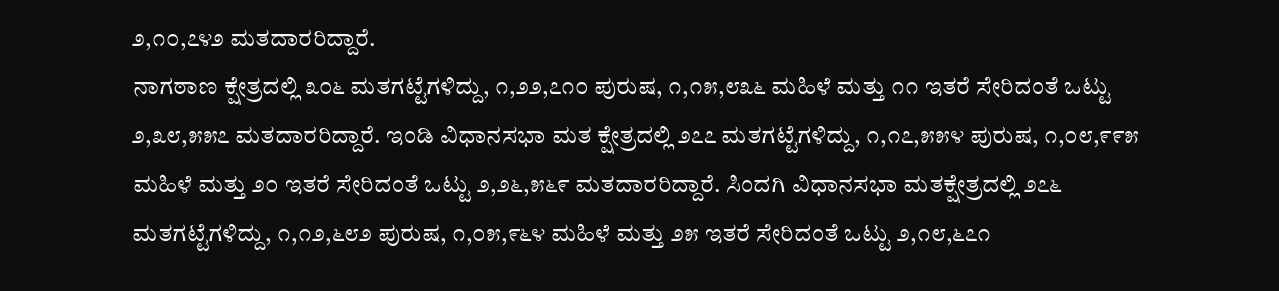೨,೧೦,೭೪೨ ಮತದಾರರಿದ್ದಾರೆ.
ನಾಗಠಾಣ ಕ್ಷೇತ್ರದಲ್ಲಿ ೩೦೬ ಮತಗಟ್ಟೆಗಳಿದ್ದು, ೧,೨೨,೭೧೦ ಪುರುಷ, ೧,೧೫,೮೩೬ ಮಹಿಳೆ ಮತ್ತು ೧೧ ಇತರೆ ಸೇರಿದಂತೆ ಒಟ್ಟು ೨,೩೮,೫೫೭ ಮತದಾರರಿದ್ದಾರೆ. ಇಂಡಿ ವಿಧಾನಸಭಾ ಮತ ಕ್ಷೇತ್ರದಲ್ಲಿ ೨೭೭ ಮತಗಟ್ಟೆಗಳಿದ್ದು, ೧,೧೭,೫೫೪ ಪುರುಷ, ೧,೦೮,೯೯೫ ಮಹಿಳೆ ಮತ್ತು ೨೦ ಇತರೆ ಸೇರಿದಂತೆ ಒಟ್ಟು ೨,೨೬,೫೬೯ ಮತದಾರರಿದ್ದಾರೆ. ಸಿಂದಗಿ ವಿಧಾನಸಭಾ ಮತಕ್ಷೇತ್ರದಲ್ಲಿ ೨೭೬ ಮತಗಟ್ಟೆಗಳಿದ್ದು, ೧,೧೨,೬೮೨ ಪುರುಷ, ೧,೦೫,೯೬೪ ಮಹಿಳೆ ಮತ್ತು ೨೫ ಇತರೆ ಸೇರಿದಂತೆ ಒಟ್ಟು ೨,೧೮,೬೭೧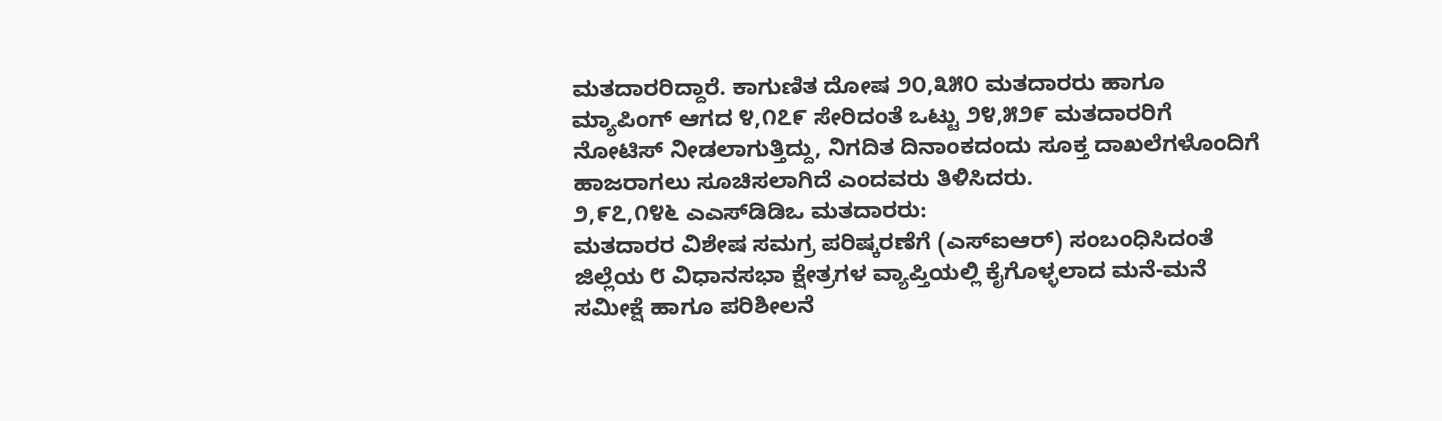ಮತದಾರರಿದ್ದಾರೆ. ಕಾಗುಣಿತ ದೋಷ ೨೦,೩೫೦ ಮತದಾರರು ಹಾಗೂ ಮ್ಯಾಪಿಂಗ್ ಆಗದ ೪,೧೭೯ ಸೇರಿದಂತೆ ಒಟ್ಟು ೨೪,೫೨೯ ಮತದಾರರಿಗೆ ನೋಟಿಸ್ ನೀಡಲಾಗುತ್ತಿದ್ದು, ನಿಗದಿತ ದಿನಾಂಕದಂದು ಸೂಕ್ತ ದಾಖಲೆಗಳೊಂದಿಗೆ ಹಾಜರಾಗಲು ಸೂಚಿಸಲಾಗಿದೆ ಎಂದವರು ತಿಳಿಸಿದರು.
೨,೯೭,೧೪೬ ಎಎಸ್‌ಡಿಡಿಒ ಮತದಾರರು:
ಮತದಾರರ ವಿಶೇಷ ಸಮಗ್ರ ಪರಿಷ್ಕರಣೆಗೆ (ಎಸ್‌ಐಆರ್) ಸಂಬಂಧಿಸಿದಂತೆ ಜಿಲ್ಲೆಯ ೮ ವಿಧಾನಸಭಾ ಕ್ಷೇತ್ರಗಳ ವ್ಯಾಪ್ತಿಯಲ್ಲಿ ಕೈಗೊಳ್ಳಲಾದ ಮನೆ-ಮನೆ ಸಮೀಕ್ಷೆ ಹಾಗೂ ಪರಿಶೀಲನೆ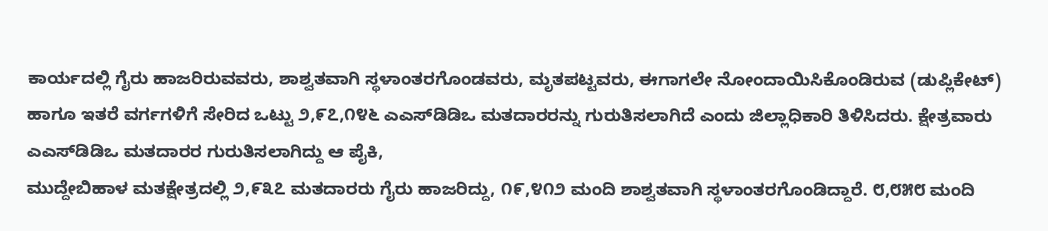ಕಾರ್ಯದಲ್ಲಿ ಗೈರು ಹಾಜರಿರುವವರು, ಶಾಶ್ವತವಾಗಿ ಸ್ಥಳಾಂತರಗೊಂಡವರು, ಮೃತಪಟ್ಟವರು, ಈಗಾಗಲೇ ನೋಂದಾಯಿಸಿಕೊಂಡಿರುವ (ಡುಪ್ಲಿಕೇಟ್) ಹಾಗೂ ಇತರೆ ವರ್ಗಗಳಿಗೆ ಸೇರಿದ ಒಟ್ಟು ೨,೯೭,೧೪೬ ಎಎಸ್‌ಡಿಡಿಒ ಮತದಾರರನ್ನು ಗುರುತಿಸಲಾಗಿದೆ ಎಂದು ಜಿಲ್ಲಾಧಿಕಾರಿ ತಿಳಿಸಿದರು. ಕ್ಷೇತ್ರವಾರು ಎಎಸ್‌ಡಿಡಿಒ ಮತದಾರರ ಗುರುತಿಸಲಾಗಿದ್ದು ಆ ಪೈಕಿ,
ಮುದ್ದೇಬಿಹಾಳ ಮತಕ್ಷೇತ್ರದಲ್ಲಿ ೨,೯೩೭ ಮತದಾರರು ಗೈರು ಹಾಜರಿದ್ದು, ೧೯,೪೧೨ ಮಂದಿ ಶಾಶ್ವತವಾಗಿ ಸ್ಥಳಾಂತರಗೊಂಡಿದ್ದಾರೆ. ೮,೮೫೮ ಮಂದಿ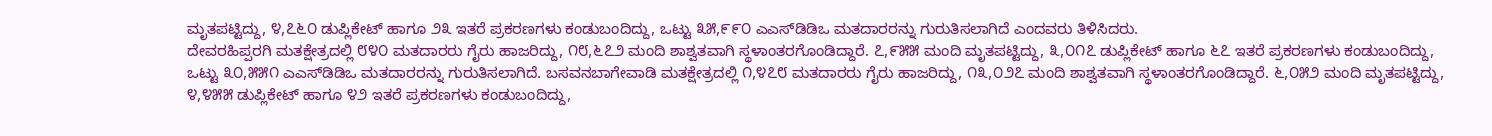ಮೃತಪಟ್ಟಿದ್ದು, ೪,೭೬೦ ಡುಪ್ಲಿಕೇಟ್ ಹಾಗೂ ೨೩ ಇತರೆ ಪ್ರಕರಣಗಳು ಕಂಡುಬಂದಿದ್ದು, ಒಟ್ಟು ೩೫,೯೯೦ ಎಎಸ್‌ಡಿಡಿಒ ಮತದಾರರನ್ನು ಗುರುತಿಸಲಾಗಿದೆ ಎಂದವರು ತಿಳಿಸಿದರು.
ದೇವರಹಿಪ್ಪರಗಿ ಮತಕ್ಷೇತ್ರದಲ್ಲಿ ೮೪೦ ಮತದಾರರು ಗೈರು ಹಾಜರಿದ್ದು, ೧೮,೬೭೨ ಮಂದಿ ಶಾಶ್ವತವಾಗಿ ಸ್ಥಳಾಂತರಗೊಂಡಿದ್ದಾರೆ. ೭,೯೫೫ ಮಂದಿ ಮೃತಪಟ್ಟಿದ್ದು, ೩,೦೧೭ ಡುಪ್ಲಿಕೇಟ್ ಹಾಗೂ ೬೭ ಇತರೆ ಪ್ರಕರಣಗಳು ಕಂಡುಬಂದಿದ್ದು, ಒಟ್ಟು ೩೦,೫೫೧ ಎಎಸ್‌ಡಿಡಿಒ ಮತದಾರರನ್ನು ಗುರುತಿಸಲಾಗಿದೆ. ಬಸವನಬಾಗೇವಾಡಿ ಮತಕ್ಷೇತ್ರದಲ್ಲಿ ೧,೪೭೮ ಮತದಾರರು ಗೈರು ಹಾಜರಿದ್ದು, ೧೩,೦೨೭ ಮಂದಿ ಶಾಶ್ವತವಾಗಿ ಸ್ಥಳಾಂತರಗೊಂಡಿದ್ದಾರೆ. ೬,೦೫೨ ಮಂದಿ ಮೃತಪಟ್ಟಿದ್ದು, ೪,೪೫೫ ಡುಪ್ಲಿಕೇಟ್ ಹಾಗೂ ೪೨ ಇತರೆ ಪ್ರಕರಣಗಳು ಕಂಡುಬಂದಿದ್ದು,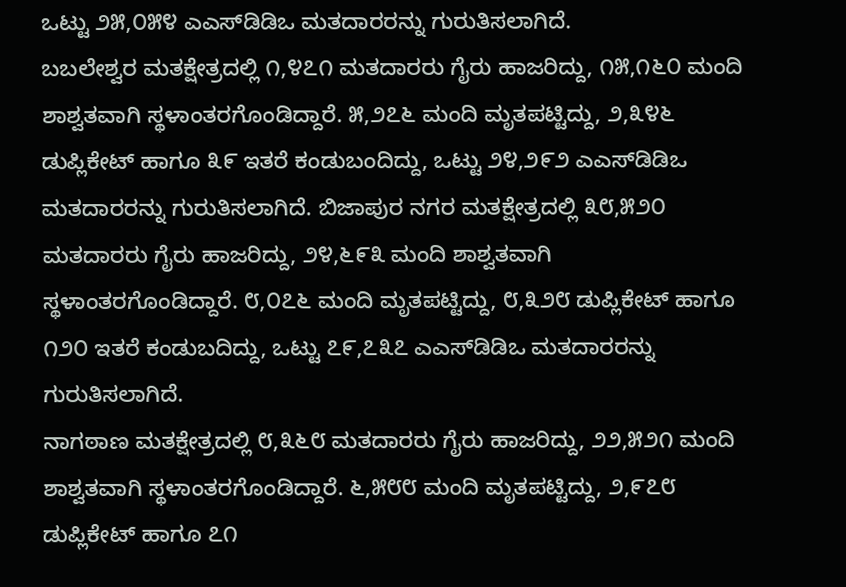ಒಟ್ಟು ೨೫,೦೫೪ ಎಎಸ್‌ಡಿಡಿಒ ಮತದಾರರನ್ನು ಗುರುತಿಸಲಾಗಿದೆ.
ಬಬಲೇಶ್ವರ ಮತಕ್ಷೇತ್ರದಲ್ಲಿ ೧,೪೭೧ ಮತದಾರರು ಗೈರು ಹಾಜರಿದ್ದು, ೧೫,೧೬೦ ಮಂದಿ ಶಾಶ್ವತವಾಗಿ ಸ್ಥಳಾಂತರಗೊಂಡಿದ್ದಾರೆ. ೫,೨೭೬ ಮಂದಿ ಮೃತಪಟ್ಟಿದ್ದು, ೨,೩೪೬ ಡುಪ್ಲಿಕೇಟ್ ಹಾಗೂ ೩೯ ಇತರೆ ಕಂಡುಬಂದಿದ್ದು, ಒಟ್ಟು ೨೪,೨೯೨ ಎಎಸ್‌ಡಿಡಿಒ ಮತದಾರರನ್ನು ಗುರುತಿಸಲಾಗಿದೆ. ಬಿಜಾಪುರ ನಗರ ಮತಕ್ಷೇತ್ರದಲ್ಲಿ ೩೮,೫೨೦ ಮತದಾರರು ಗೈರು ಹಾಜರಿದ್ದು, ೨೪,೬೯೩ ಮಂದಿ ಶಾಶ್ವತವಾಗಿ ಸ್ಥಳಾಂತರಗೊಂಡಿದ್ದಾರೆ. ೮,೦೭೬ ಮಂದಿ ಮೃತಪಟ್ಟಿದ್ದು, ೮,೩೨೮ ಡುಪ್ಲಿಕೇಟ್ ಹಾಗೂ ೧೨೦ ಇತರೆ ಕಂಡುಬದಿದ್ದು, ಒಟ್ಟು ೭೯,೭೩೭ ಎಎಸ್‌ಡಿಡಿಒ ಮತದಾರರನ್ನು ಗುರುತಿಸಲಾಗಿದೆ.
ನಾಗಠಾಣ ಮತಕ್ಷೇತ್ರದಲ್ಲಿ ೮,೩೬೮ ಮತದಾರರು ಗೈರು ಹಾಜರಿದ್ದು, ೨೨,೫೨೧ ಮಂದಿ ಶಾಶ್ವತವಾಗಿ ಸ್ಥಳಾಂತರಗೊಂಡಿದ್ದಾರೆ. ೬,೫೮೮ ಮಂದಿ ಮೃತಪಟ್ಟಿದ್ದು, ೨,೯೭೮ ಡುಪ್ಲಿಕೇಟ್ ಹಾಗೂ ೭೧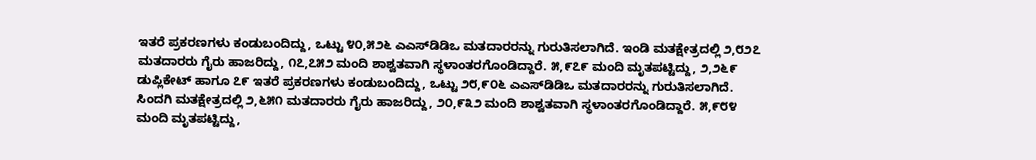ಇತರೆ ಪ್ರಕರಣಗಳು ಕಂಡುಬಂದಿದ್ದು, ಒಟ್ಟು ೪೦,೫೨೬ ಎಎಸ್‌ಡಿಡಿಒ ಮತದಾರರನ್ನು ಗುರುತಿಸಲಾಗಿದೆ. ಇಂಡಿ ಮತಕ್ಷೇತ್ರದಲ್ಲಿ ೨,೮೨೭ ಮತದಾರರು ಗೈರು ಹಾಜರಿದ್ದು, ೧೭,೭೫೨ ಮಂದಿ ಶಾಶ್ವತವಾಗಿ ಸ್ಥಳಾಂತರಗೊಂಡಿದ್ದಾರೆ. ೫,೯೭೯ ಮಂದಿ ಮೃತಪಟ್ಟಿದ್ದು, ೨,೨೬೯ ಡುಪ್ಲಿಕೇಟ್ ಹಾಗೂ ೭೯ ಇತರೆ ಪ್ರಕರಣಗಳು ಕಂಡುಬಂದಿದ್ದು, ಒಟ್ಟು ೨೮,೯೦೬ ಎಎಸ್‌ಡಿಡಿಒ ಮತದಾರರನ್ನು ಗುರುತಿಸಲಾಗಿದೆ. ಸಿಂದಗಿ ಮತಕ್ಷೇತ್ರದಲ್ಲಿ ೨,೬೫೧ ಮತದಾರರು ಗೈರು ಹಾಜರಿದ್ದು, ೨೦,೯೩೨ ಮಂದಿ ಶಾಶ್ವತವಾಗಿ ಸ್ಥಳಾಂತರಗೊಂಡಿದ್ದಾರೆ. ೫,೯೮೪ ಮಂದಿ ಮೃತಪಟ್ಟಿದ್ದು,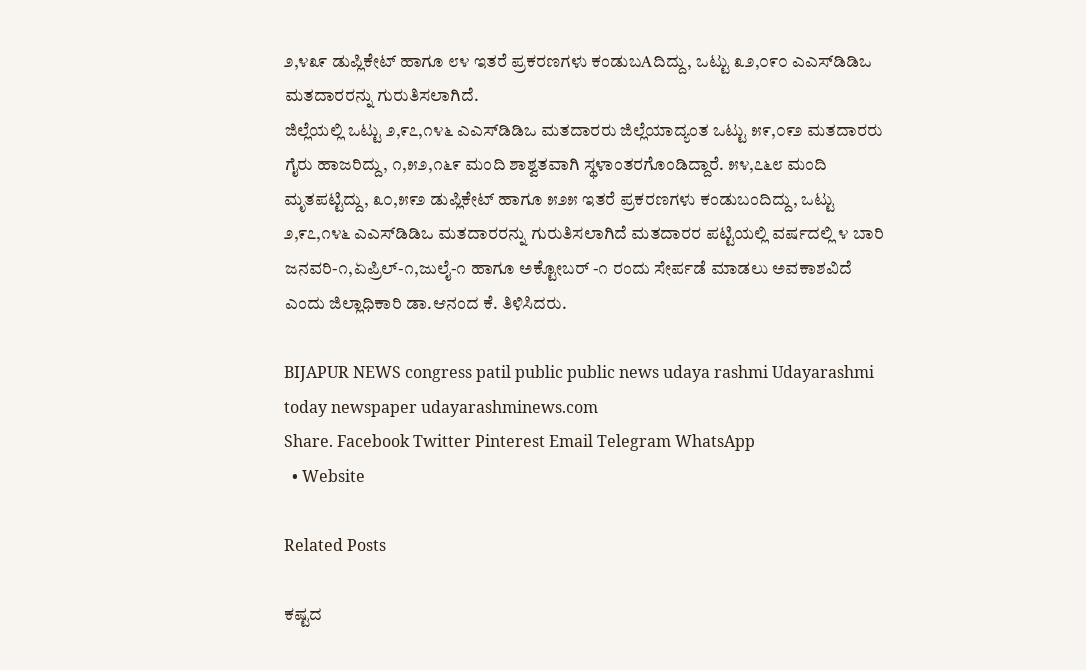೨,೪೩೯ ಡುಪ್ಲಿಕೇಟ್ ಹಾಗೂ ೮೪ ಇತರೆ ಪ್ರಕರಣಗಳು ಕಂಡುಬAದಿದ್ದು, ಒಟ್ಟು ೩೨,೦೯೦ ಎಎಸ್‌ಡಿಡಿಒ ಮತದಾರರನ್ನು ಗುರುತಿಸಲಾಗಿದೆ.
ಜಿಲ್ಲೆಯಲ್ಲಿ ಒಟ್ಟು ೨,೯೭,೧೪೬ ಎಎಸ್‌ಡಿಡಿಒ ಮತದಾರರು ಜಿಲ್ಲೆಯಾದ್ಯಂತ ಒಟ್ಟು ೫೯,೦೯೨ ಮತದಾರರು ಗೈರು ಹಾಜರಿದ್ದು, ೧,೫೨,೧೬೯ ಮಂದಿ ಶಾಶ್ವತವಾಗಿ ಸ್ಥಳಾಂತರಗೊಂಡಿದ್ದಾರೆ. ೫೪,೭೬೮ ಮಂದಿ ಮೃತಪಟ್ಟಿದ್ದು, ೩೦,೫೯೨ ಡುಪ್ಲಿಕೇಟ್ ಹಾಗೂ ೫೨೫ ಇತರೆ ಪ್ರಕರಣಗಳು ಕಂಡುಬಂದಿದ್ದು, ಒಟ್ಟು ೨,೯೭,೧೪೬ ಎಎಸ್‌ಡಿಡಿಒ ಮತದಾರರನ್ನು ಗುರುತಿಸಲಾಗಿದೆ ಮತದಾರರ ಪಟ್ಟಿಯಲ್ಲಿ ವರ್ಷದಲ್ಲಿ ೪ ಬಾರಿ ಜನವರಿ-೧,ಏಪ್ರಿಲ್-೧,ಜುಲೈ-೧ ಹಾಗೂ ಅಕ್ಟೋಬರ್ -೧ ರಂದು ಸೇರ್ಪಡೆ ಮಾಡಲು ಅವಕಾಶವಿದೆ ಎಂದು ಜಿಲ್ಲಾಧಿಕಾರಿ ಡಾ.ಆನಂದ ಕೆ. ತಿಳಿಸಿದರು.

BIJAPUR NEWS congress patil public public news udaya rashmi Udayarashmi today newspaper udayarashminews.com
Share. Facebook Twitter Pinterest Email Telegram WhatsApp
  • Website

Related Posts

ಕಷ್ಟದ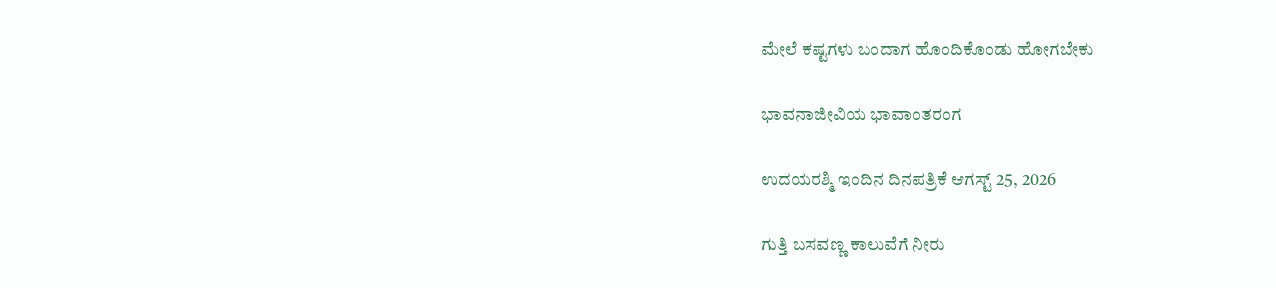ಮೇಲೆ ಕಷ್ಟಗಳು ಬಂದಾಗ ಹೊಂದಿಕೊಂಡು ಹೋಗಬೇಕು

ಭಾವನಾಜೀವಿಯ ಭಾವಾಂತರಂಗ

ಉದಯರಶ್ಮಿ ಇಂದಿನ ದಿನಪತ್ರಿಕೆ ಆಗಸ್ಟ್ 25, 2026

ಗುತ್ತಿ ಬಸವಣ್ಣ ಕಾಲುವೆಗೆ ನೀರು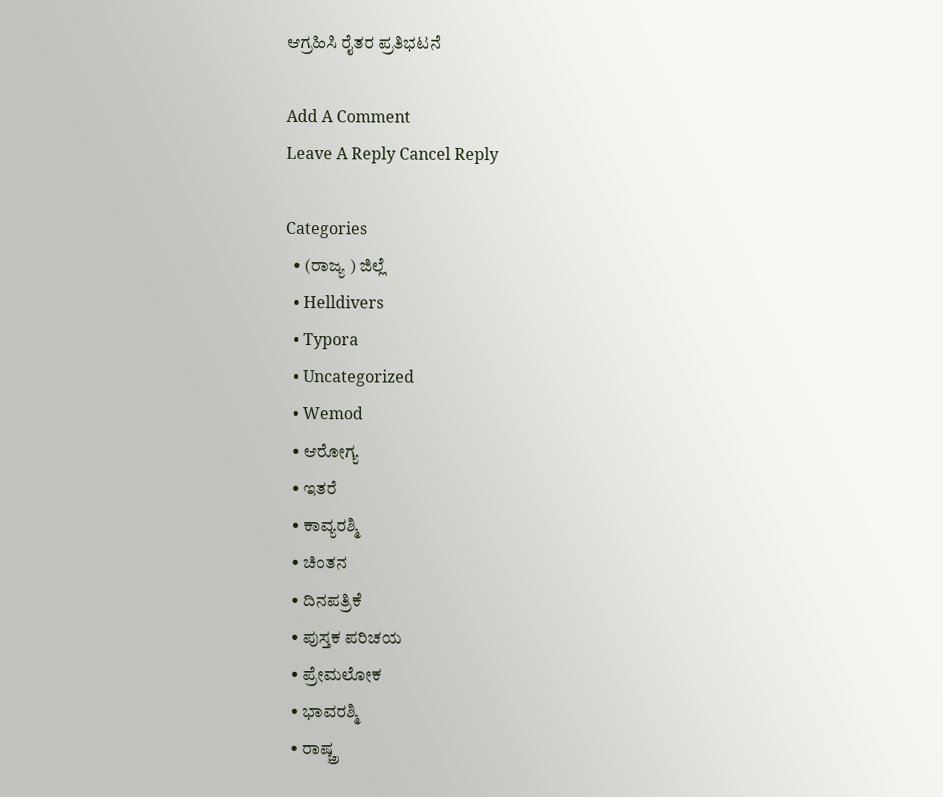ಆಗ್ರಹಿಸಿ ರೈತರ ಪ್ರತಿಭಟನೆ

Add A Comment
Leave A Reply Cancel Reply

Categories
  • (ರಾಜ್ಯ ) ಜಿಲ್ಲೆ
  • Helldivers
  • Typora
  • Uncategorized
  • Wemod
  • ಆರೋಗ್ಯ
  • ಇತರೆ
  • ಕಾವ್ಯರಶ್ಮಿ
  • ಚಿಂತನ
  • ದಿನಪತ್ರಿಕೆ
  • ಪುಸ್ತಕ ಪರಿಚಯ
  • ಪ್ರೇಮಲೋಕ
  • ಭಾವರಶ್ಮಿ
  • ರಾಷ್ಚ್ರ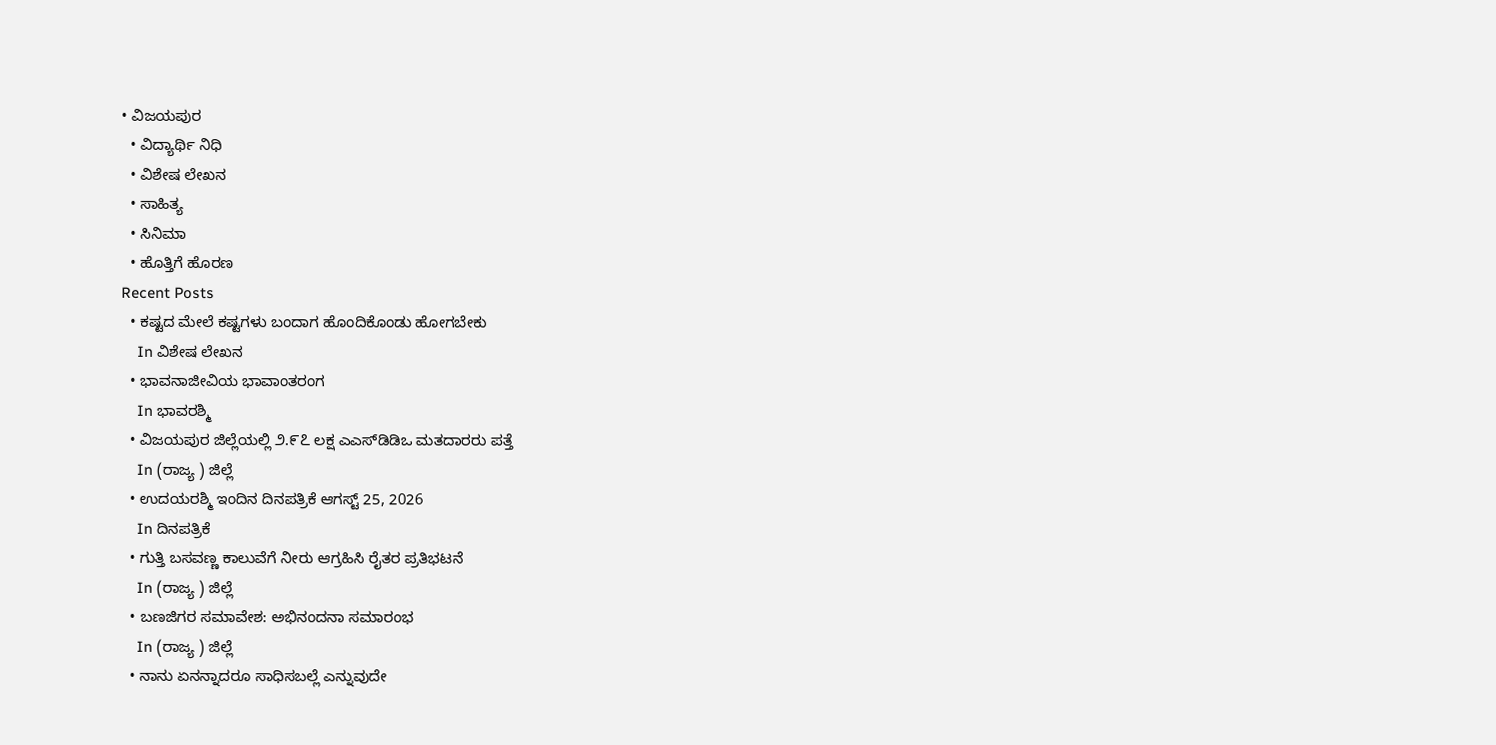• ವಿಜಯಪುರ
  • ವಿದ್ಯಾರ್ಥಿ ನಿಧಿ
  • ವಿಶೇಷ ಲೇಖನ
  • ಸಾಹಿತ್ಯ
  • ಸಿನಿಮಾ
  • ಹೊತ್ತಿಗೆ ಹೊರಣ
Recent Posts
  • ಕಷ್ಟದ ಮೇಲೆ ಕಷ್ಟಗಳು ಬಂದಾಗ ಹೊಂದಿಕೊಂಡು ಹೋಗಬೇಕು
    In ವಿಶೇಷ ಲೇಖನ
  • ಭಾವನಾಜೀವಿಯ ಭಾವಾಂತರಂಗ
    In ಭಾವರಶ್ಮಿ
  • ವಿಜಯಪುರ ಜಿಲ್ಲೆಯಲ್ಲಿ ೨.೯೭ ಲಕ್ಷ ಎಎಸ್‌ಡಿಡಿಒ ಮತದಾರರು ಪತ್ತೆ
    In (ರಾಜ್ಯ ) ಜಿಲ್ಲೆ
  • ಉದಯರಶ್ಮಿ ಇಂದಿನ ದಿನಪತ್ರಿಕೆ ಆಗಸ್ಟ್ 25, 2026
    In ದಿನಪತ್ರಿಕೆ
  • ಗುತ್ತಿ ಬಸವಣ್ಣ ಕಾಲುವೆಗೆ ನೀರು ಆಗ್ರಹಿಸಿ ರೈತರ ಪ್ರತಿಭಟನೆ
    In (ರಾಜ್ಯ ) ಜಿಲ್ಲೆ
  • ಬಣಜಿಗರ ಸಮಾವೇಶ: ಅಭಿನಂದನಾ ಸಮಾರಂಭ
    In (ರಾಜ್ಯ ) ಜಿಲ್ಲೆ
  • ನಾನು ಏನನ್ನಾದರೂ ಸಾಧಿಸಬಲ್ಲೆ ಎನ್ನುವುದೇ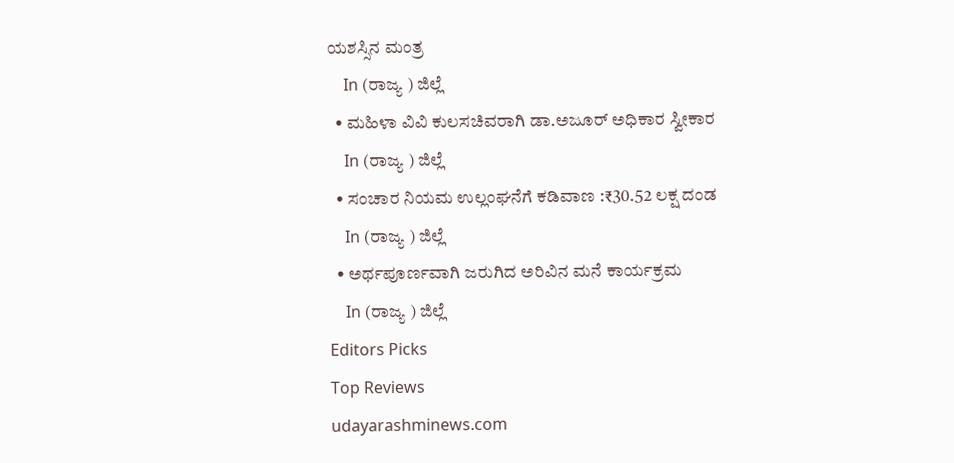ಯಶಸ್ಸಿನ ಮಂತ್ರ
    In (ರಾಜ್ಯ ) ಜಿಲ್ಲೆ
  • ಮಹಿಳಾ ವಿವಿ ಕುಲಸಚಿವರಾಗಿ ಡಾ.ಅಜೂರ್ ಅಧಿಕಾರ ಸ್ವೀಕಾರ
    In (ರಾಜ್ಯ ) ಜಿಲ್ಲೆ
  • ಸಂಚಾರ ನಿಯಮ ಉಲ್ಲಂಘನೆಗೆ ಕಡಿವಾಣ :₹30.52 ಲಕ್ಷ ದಂಡ
    In (ರಾಜ್ಯ ) ಜಿಲ್ಲೆ
  • ಅರ್ಥಪೂರ್ಣವಾಗಿ ಜರುಗಿದ ಅರಿವಿನ ಮನೆ ಕಾರ್ಯಕ್ರಮ
    In (ರಾಜ್ಯ ) ಜಿಲ್ಲೆ
Editors Picks
Top Reviews
udayarashminews.com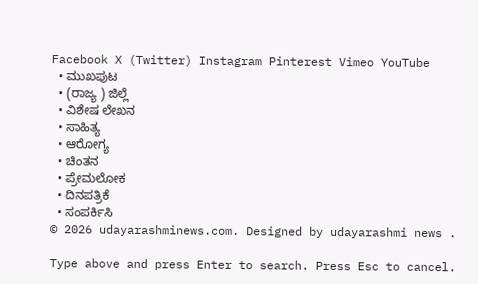Facebook X (Twitter) Instagram Pinterest Vimeo YouTube
  • ಮುಖಪುಟ
  • (ರಾಜ್ಯ ) ಜಿಲ್ಲೆ
  • ವಿಶೇಷ ಲೇಖನ
  • ಸಾಹಿತ್ಯ
  • ಆರೋಗ್ಯ
  • ಚಿಂತನ
  • ಪ್ರೇಮಲೋಕ
  • ದಿನಪತ್ರಿಕೆ
  • ಸಂಪರ್ಕಿಸಿ
© 2026 udayarashminews.com. Designed by udayarashmi news .

Type above and press Enter to search. Press Esc to cancel.